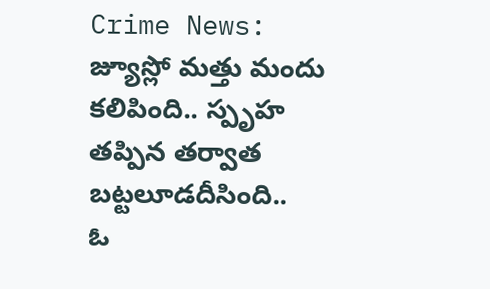Crime News: జ్యూస్లో మత్తు మందు కలిపింది.. స్పృహ తప్పిన తర్వాత బట్టలూడదీసింది..
ఓ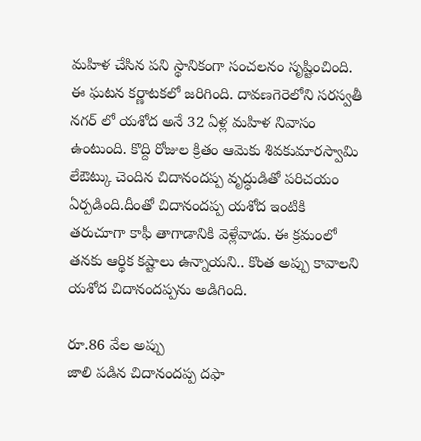మహిళ చేసిన పని స్థానికంగా సంచలనం సృష్టించింది. ఈ ఘటన కర్ణాటకలో జరిగింది. దావణగెరెలోని సరస్వతీ నగర్ లో యశోద అనే 32 ఏళ్ల మహిళ నివాసం ఉంటుంది. కొద్ది రోజుల క్రితం ఆమెకు శివకుమారస్వామి లేఔట్కు చెందిన చిదానందప్ప వృద్ధుడితో పరిచయం ఏర్పడింది.దీంతో చిదానందప్ప యశోద ఇంటికి తరుచూగా కాఫీ తాగాడానికి వెళ్లేవాడు. ఈ క్రమంలో తనకు ఆర్థిక కష్టాలు ఉన్నాయని.. కొంత అప్పు కావాలని యశోద చిదానందప్పను అడిగింది.

రూ.86 వేల అప్పు
జాలి పడిన చిదానందప్ప దఫా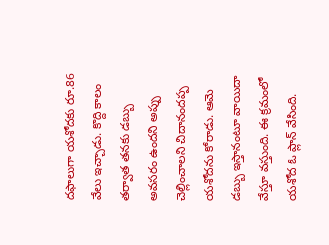దఫాలుగా యశోదకు రూ.86 వేలు ఇచ్చాడు. కొద్ది కాలం తర్వాత తనకు డబ్బు అవసరం ఉందని అప్పు చెల్లించాలని చిదానందప్ప యశోదను కోరాడు. ఆమె డబ్బు ఇస్తానంటూ వాయిదా వేస్తూ వస్తుంది. ఈ క్రమంలో యశోద ఓ ప్లాన్ వేసింది.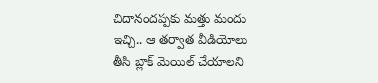చిదానందప్పకు మత్తు మందు ఇచ్చి.. ఆ తర్వాత వీడియోలు తీసి బ్లాక్ మెయిల్ చేయాలని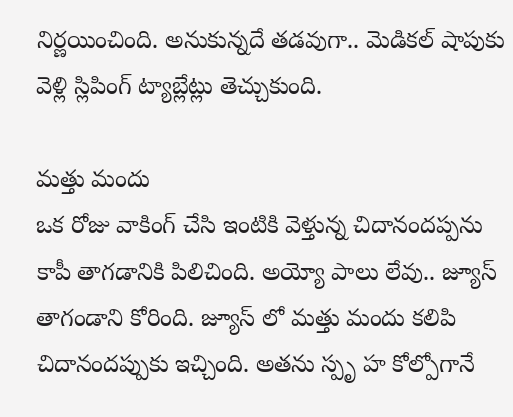నిర్ణయించింది. అనుకున్నదే తడవుగా.. మెడికల్ షాపుకు వెళ్లి స్లిపింగ్ ట్యాబ్లేట్లు తెచ్చుకుంది.

మత్తు మందు
ఒక రోజు వాకింగ్ చేసి ఇంటికి వెళ్తున్న చిదానందప్పను కాపీ తాగడానికి పిలిచింది. అయ్యో పాలు లేవు.. జ్యూస్ తాగండాని కోరింది. జ్యూస్ లో మత్తు మందు కలిపి చిదానందప్పుకు ఇచ్చింది. అతను స్పృ హ కోల్పోగానే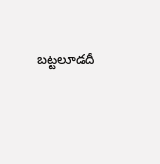బట్టలూడదీ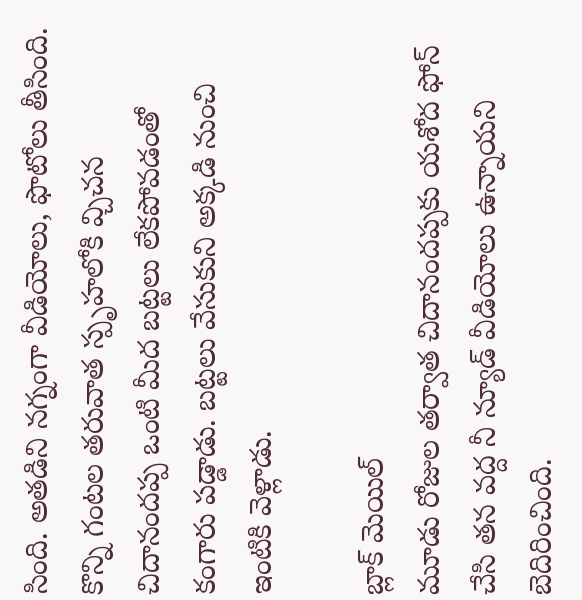సింది. అతడిని నగ్నంగా వీడియోలు, ఫొటోలు తీసింది. కొన్ని గంటల తరువాత స్పృహలోకి వ్చిచన చిదానందప్ప ఒంటి మీద బట్టలు లేకపోవడంతో కంగారు పడ్డాడు. బట్టలు వేసుకుని అక్కడి నుంచి ఇంటికి వెళ్లాడు.

బ్లాక్ మెయిల్
మూడు రోజుల తర్వాత చిదానందప్పకు యశోద ఫోన్ చేసి తన వద్ద నీ న్యూడ్ వీడియోలు ఉన్నాయని బెదిరించింది.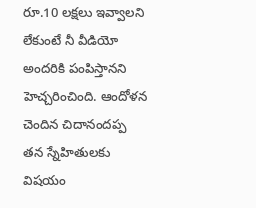రూ.10 లక్షలు ఇవ్వాలని లేకుంటే నీ వీడియో అందరికి పంపిస్తానని హెచ్చరించింది. ఆందోళన చెందిన చిదానందప్ప తన స్నేహితులకు విషయం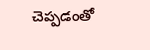చెప్పడంతో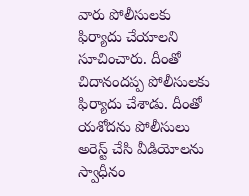వారు పోలీసులకు ఫిర్యాదు చేయాలని సూచించారు. దీంతో చిదానందప్ప పోలీసులకు ఫిర్యాదు చేశాడు. దీంతో యశోదను పోలీసులు అరెస్ట్ చేసి వీడియోలను స్వాధీనం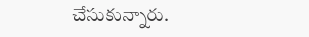చేసుకున్నారు.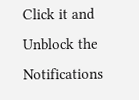Click it and Unblock the Notifications